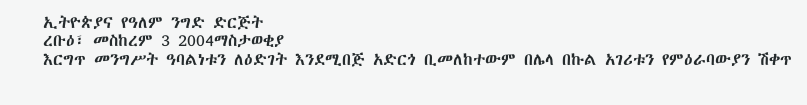ኢትዮጵያና የዓለም ንግድ ድርጅት
ረቡዕ፣ መስከረም 3 2004ማስታወቂያ
እርግጥ መንግሥት ዓባልነቱን ለዕድገት እንደሚበጅ አድርጎ ቢመለከተውም በሌላ በኩል አገሪቱን የምዕራባውያን ሽቀጥ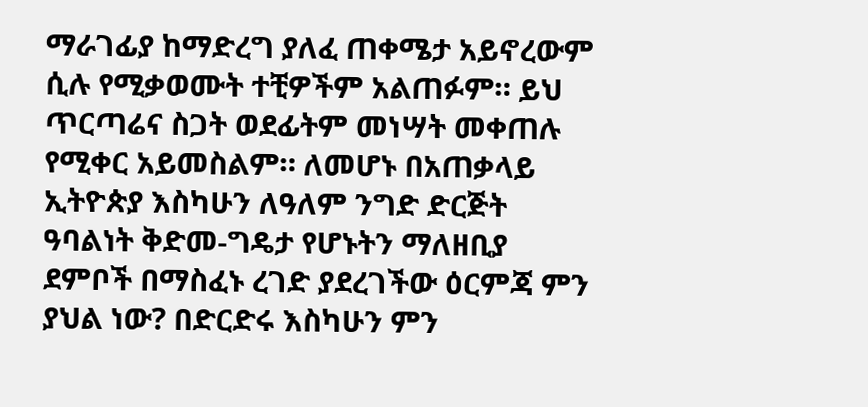ማራገፊያ ከማድረግ ያለፈ ጠቀሜታ አይኖረውም ሲሉ የሚቃወሙት ተቺዎችም አልጠፉም። ይህ ጥርጣሬና ስጋት ወደፊትም መነሣት መቀጠሉ የሚቀር አይመስልም። ለመሆኑ በአጠቃላይ ኢትዮጵያ እስካሁን ለዓለም ንግድ ድርጅት ዓባልነት ቅድመ-ግዴታ የሆኑትን ማለዘቢያ ደምቦች በማስፈኑ ረገድ ያደረገችው ዕርምጃ ምን ያህል ነው? በድርድሩ እስካሁን ምን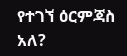የተገኘ ዕርምጃስ አለ?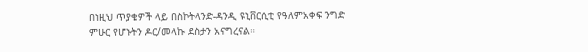በነዚህ ጥያቄዎች ላይ በስኮትላንድ-ዳንዲ ዩኒቨርሲቲ የዓለምአቀፍ ንግድ ምሁር የሆኑትን ዶር/መላኩ ደስታን አናግረናል።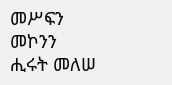መሥፍን መኮንን
ሒሩት መለሠ